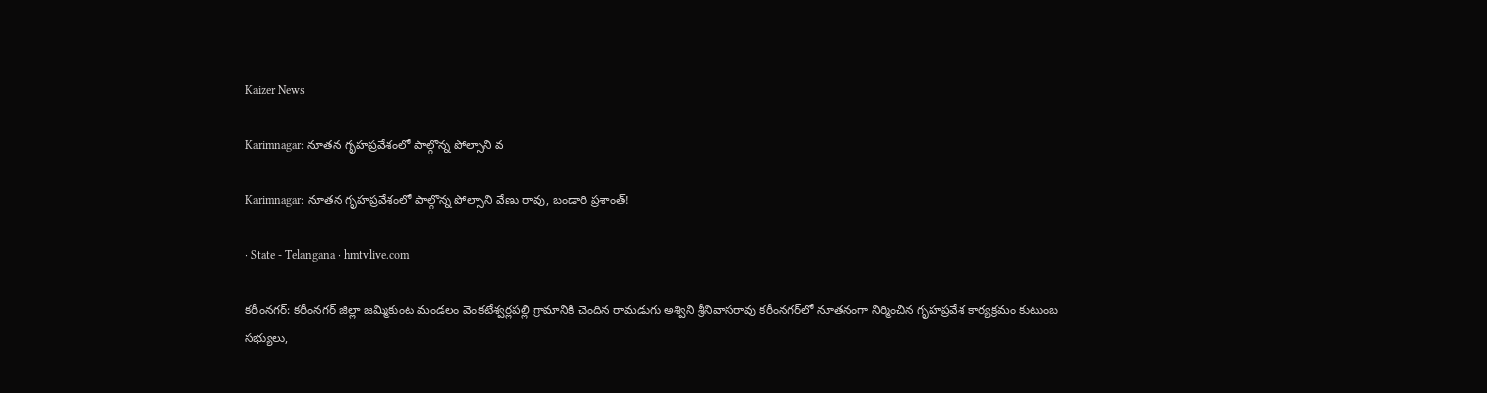Kaizer News

Karimnagar: నూతన గృహప్రవేశంలో పాల్గొన్న పోల్సాని వ

Karimnagar: నూతన గృహప్రవేశంలో పాల్గొన్న పోల్సాని వేణు రావు, బండారి ప్రశాంత్!

· State - Telangana · hmtvlive.com

కరీంనగర్: కరీంనగర్ జిల్లా జమ్మికుంట మండలం వెంకటేశ్వర్లపల్లి గ్రామానికి చెందిన రామడుగు అశ్విని శ్రీనివాసరావు కరీంనగర్‌లో నూతనంగా నిర్మించిన గృహప్రవేశ కార్యక్రమం కుటుంబ సభ్యులు,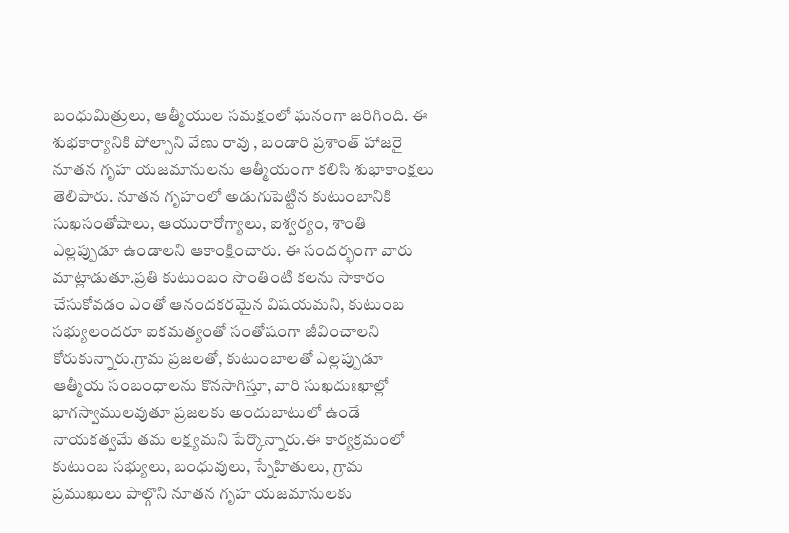బంధుమిత్రులు, ఆత్మీయుల సమక్షంలో ఘనంగా జరిగింది. ఈ శుభకార్యానికి పోల్సాని వేణు రావు , బండారి ప్రశాంత్ హాజరై నూతన గృహ యజమానులను ఆత్మీయంగా కలిసి శుభాకాంక్షలు తెలిపారు. నూతన గృహంలో అడుగుపెట్టిన కుటుంబానికి సుఖసంతోషాలు, ఆయురారోగ్యాలు, ఐశ్వర్యం, శాంతి ఎల్లప్పుడూ ఉండాలని ఆకాంక్షించారు. ఈ సందర్భంగా వారు మాట్లాడుతూ.ప్రతి కుటుంబం సొంతింటి కలను సాకారం చేసుకోవడం ఎంతో ఆనందకరమైన విషయమని, కుటుంబ సభ్యులందరూ ఐకమత్యంతో సంతోషంగా జీవించాలని కోరుకున్నారు.గ్రామ ప్రజలతో, కుటుంబాలతో ఎల్లప్పుడూ ఆత్మీయ సంబంధాలను కొనసాగిస్తూ, వారి సుఖదుఃఖాల్లో భాగస్వాములవుతూ ప్రజలకు అందుబాటులో ఉండే నాయకత్వమే తమ లక్ష్యమని పేర్కొన్నారు.ఈ కార్యక్రమంలో కుటుంబ సభ్యులు, బంధువులు, స్నేహితులు, గ్రామ ప్రముఖులు పాల్గొని నూతన గృహ యజమానులకు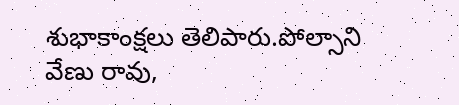శుభాకాంక్షలు తెలిపారు.పోల్సాని వేణు రావు,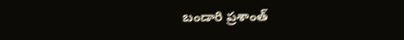బండారి ప్రశాంత్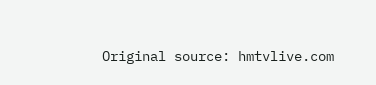Original source: hmtvlive.com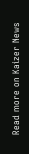Read more on Kaizer News